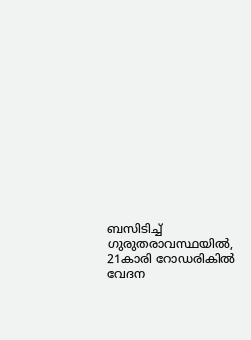ബസിടിച്ച്‌ ഗുരുതരാവസ്ഥയില്‍, 21കാരി റോഡരികില്‍ വേദന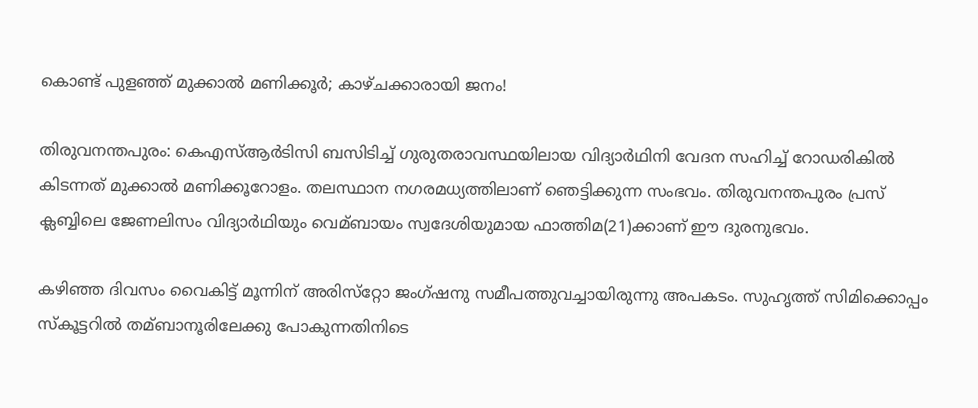കൊണ്ട് പുളഞ്ഞ് മുക്കാല്‍ മണിക്കൂര്‍; കാഴ്ചക്കാരായി ജനം!

തിരുവനന്തപുരം: കെഎസ്‌ആര്‍ടിസി ബസിടിച്ച്‌ ഗുരുതരാവസ്ഥയിലായ വിദ്യാര്‍ഥിനി വേദന സഹിച്ച്‌ റോഡരികില്‍ കിടന്നത് മുക്കാല്‍ മണിക്കൂറോളം. തലസ്ഥാന നഗരമധ്യത്തിലാണ് ഞെട്ടിക്കുന്ന സംഭവം. തിരുവനന്തപുരം പ്രസ് ക്ലബ്ബിലെ ജേണലിസം വിദ്യാര്‍ഥിയും വെമ്ബായം സ്വദേശിയുമായ ഫാത്തിമ(21)ക്കാണ് ഈ ദുരനുഭവം.

കഴിഞ്ഞ ദിവസം വൈകിട്ട് മൂന്നിന് അരിസ്‌റ്റോ ജംഗ്ഷനു സമീപത്തുവച്ചായിരുന്നു അപകടം. സുഹൃത്ത് സിമിക്കൊപ്പം സ്‌കൂട്ടറില്‍ തമ്ബാനൂരിലേക്കു പോകുന്നതിനിടെ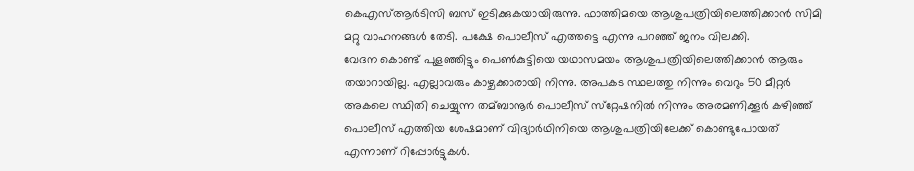കെഎസ്‌ആര്‍ടിസി ബസ് ഇടിക്കുകയായിരുന്നു. ഫാത്തിമയെ ആശുപത്രിയിലെത്തിക്കാന്‍ സിമി മറ്റു വാഹനങ്ങള്‍ തേടി. പക്ഷേ പൊലീസ് എത്തട്ടെ എന്നു പറഞ്ഞ് ജനം വിലക്കി.
വേദന കൊണ്ട് പുളഞ്ഞിട്ടും പെണ്‍കുട്ടിയെ യഥാസമയം ആശുപത്രിയിലെത്തിക്കാന്‍ ആരും തയാറായില്ല. എല്ലാവരും കാഴ്ചക്കാരായി നിന്നു. അപകട സ്ഥലത്തു നിന്നും വെറും 50 മീറ്റര്‍ അകലെ സ്ഥിതി ചെയ്യുന്ന തമ്ബാനൂര്‍ പൊലീസ് സ്‌റ്റേഷനില്‍ നിന്നും അരമണിക്കൂര്‍ കഴിഞ്ഞ് പൊലീസ് എത്തിയ ശേഷമാണ് വിദ്യാര്‍ഥിനിയെ ആശുപത്രിയിലേക്ക് കൊണ്ടുപോയത് എന്നാണ് റിപ്പോര്‍ട്ടുകള്‍.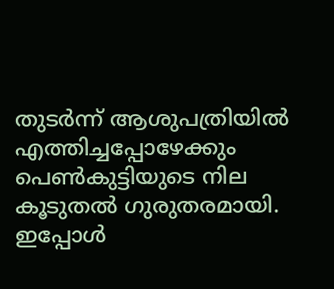തുടര്‍ന്ന് ആശുപത്രിയില്‍ എത്തിച്ചപ്പോഴേക്കും പെണ്‍കുട്ടിയുടെ നില കൂടുതല്‍ ഗുരുതരമായി. ഇപ്പോള്‍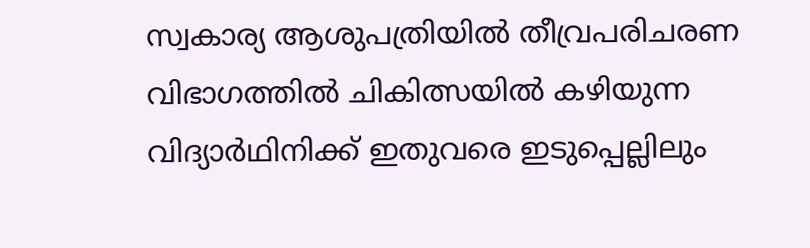സ്വകാര്യ ആശുപത്രിയില്‍ തീവ്രപരിചരണ വിഭാഗത്തില്‍ ചികിത്സയില്‍ കഴിയുന്ന വിദ്യാര്‍ഥിനിക്ക് ഇതുവരെ ഇടുപ്പെല്ലിലും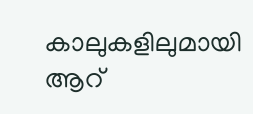കാലുകളിലുമായി ആറ്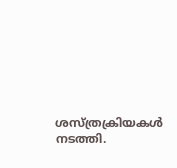ശസ്ത്രക്രിയകള്‍ നടത്തി.